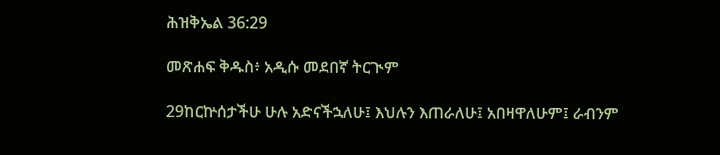ሕዝቅኤል 36:29

መጽሐፍ ቅዱስ፥ አዲሱ መደበኛ ትርጒም

29ከርኵሰታችሁ ሁሉ አድናችኋለሁ፤ እህሉን እጠራለሁ፤ አበዛዋለሁም፤ ራብንም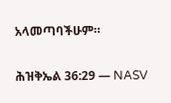አላመጣባችሁም።

ሕዝቅኤል 36:29 — NASV